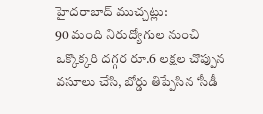హైదరాబాద్ ముచ్చట్లు:
90 మంది నిరుద్యోగుల నుంచి ఒక్కొక్కరి దగ్గర రూ.6 లక్షల చొప్పున వసూలు చేసి, బోర్డు తిప్పేసిన ‘సీడీ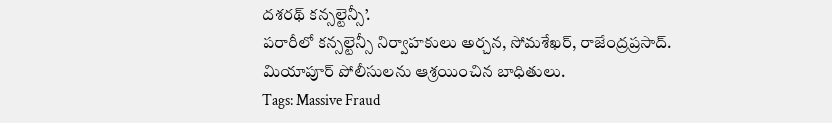దశరథ్ కన్సల్టెన్సీ’.
పరారీలో కన్సల్టెన్సీ నిర్వాహకులు అర్చన, సోమశేఖర్, రాజేంద్రప్రసాద్.
మియాపూర్ పోలీసులను ఆశ్రయించిన బాధితులు.
Tags: Massive Fraud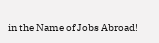in the Name of Jobs Abroad!